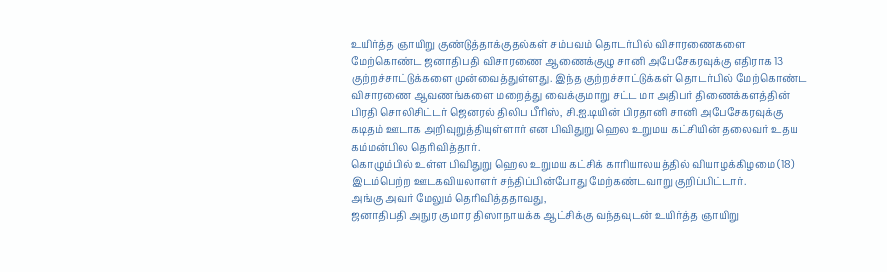உயிர்த்த ஞாயிறு குண்டுத்தாக்குதல்கள் சம்பவம் தொடர்பில் விசாரணைகளை மேற்கொண்ட ஜனாதிபதி விசாரணை ஆணைக்குழு சானி அபேசேகரவுக்கு எதிராக 13 குற்றச்சாட்டுக்களை முன்வைத்துள்ளது. இந்த குற்றச்சாட்டுக்கள் தொடர்பில் மேற்கொண்ட விசாரணை ஆவணங்களை மறைத்து வைக்குமாறு சட்ட மா அதிபர் திணைக்களத்தின் பிரதி சொலிசிட்டர் ஜெனரல் திலிப பீரிஸ், சி.ஐ.டியின் பிரதானி சானி அபேசேகரவுக்கு கடிதம் ஊடாக அறிவுறுத்தியுள்ளார் என பிவிதுறு ஹெல உறுமய கட்சியின் தலைவர் உதய கம்மன்பில தெரிவித்தார்.
கொழும்பில் உள்ள பிவிதுறு ஹெல உறுமய கட்சிக் காரியாலயத்தில் வியாழக்கிழமை (18) இடம்பெற்ற ஊடகவியலாளர் சந்திப்பின்போது மேற்கண்டவாறு குறிப்பிட்டார்.
அங்கு அவர் மேலும் தெரிவித்ததாவது,
ஜனாதிபதி அநுர குமார திஸாநாயக்க ஆட்சிக்கு வந்தவுடன் உயிர்த்த ஞாயிறு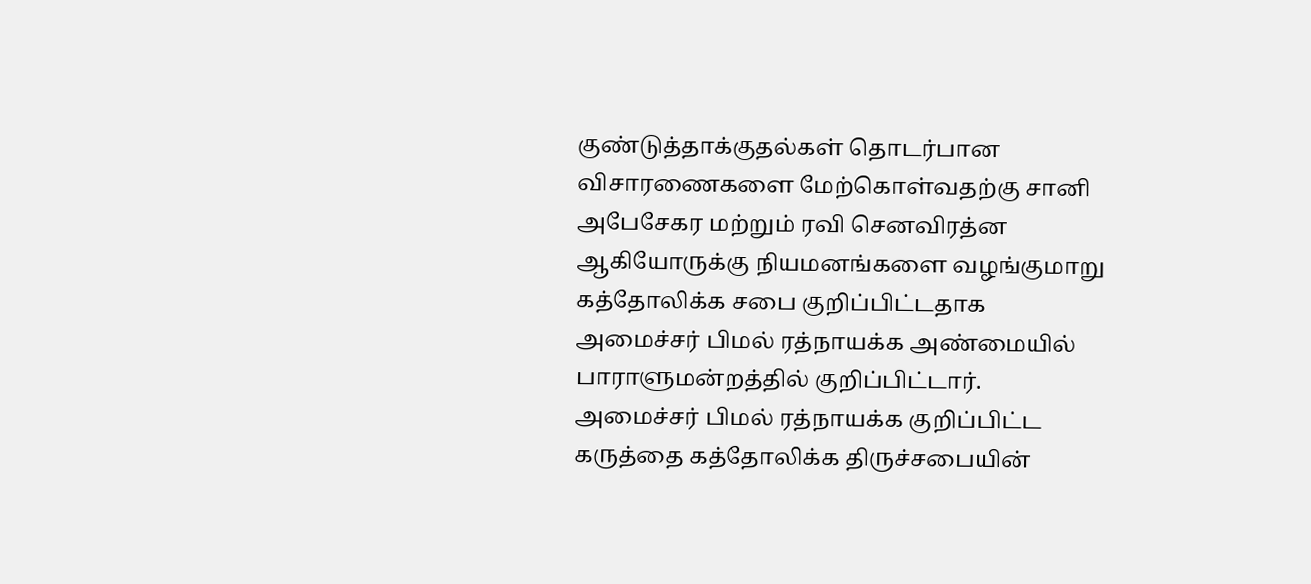குண்டுத்தாக்குதல்கள் தொடர்பான விசாரணைகளை மேற்கொள்வதற்கு சானி அபேசேகர மற்றும் ரவி செனவிரத்ன ஆகியோருக்கு நியமனங்களை வழங்குமாறு கத்தோலிக்க சபை குறிப்பிட்டதாக அமைச்சர் பிமல் ரத்நாயக்க அண்மையில் பாராளுமன்றத்தில் குறிப்பிட்டார்.
அமைச்சர் பிமல் ரத்நாயக்க குறிப்பிட்ட கருத்தை கத்தோலிக்க திருச்சபையின்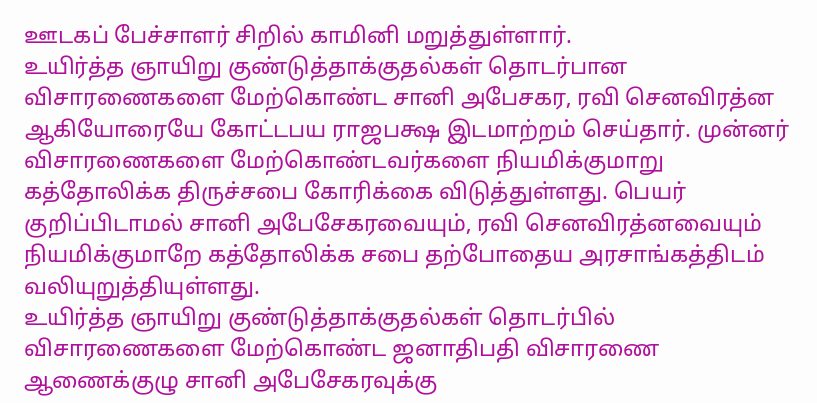ஊடகப் பேச்சாளர் சிறில் காமினி மறுத்துள்ளார்.
உயிர்த்த ஞாயிறு குண்டுத்தாக்குதல்கள் தொடர்பான விசாரணைகளை மேற்கொண்ட சானி அபேசகர, ரவி செனவிரத்ன ஆகியோரையே கோட்டபய ராஜபக்ஷ இடமாற்றம் செய்தார். முன்னர் விசாரணைகளை மேற்கொண்டவர்களை நியமிக்குமாறு கத்தோலிக்க திருச்சபை கோரிக்கை விடுத்துள்ளது. பெயர் குறிப்பிடாமல் சானி அபேசேகரவையும், ரவி செனவிரத்னவையும் நியமிக்குமாறே கத்தோலிக்க சபை தற்போதைய அரசாங்கத்திடம் வலியுறுத்தியுள்ளது.
உயிர்த்த ஞாயிறு குண்டுத்தாக்குதல்கள் தொடர்பில் விசாரணைகளை மேற்கொண்ட ஜனாதிபதி விசாரணை ஆணைக்குழு சானி அபேசேகரவுக்கு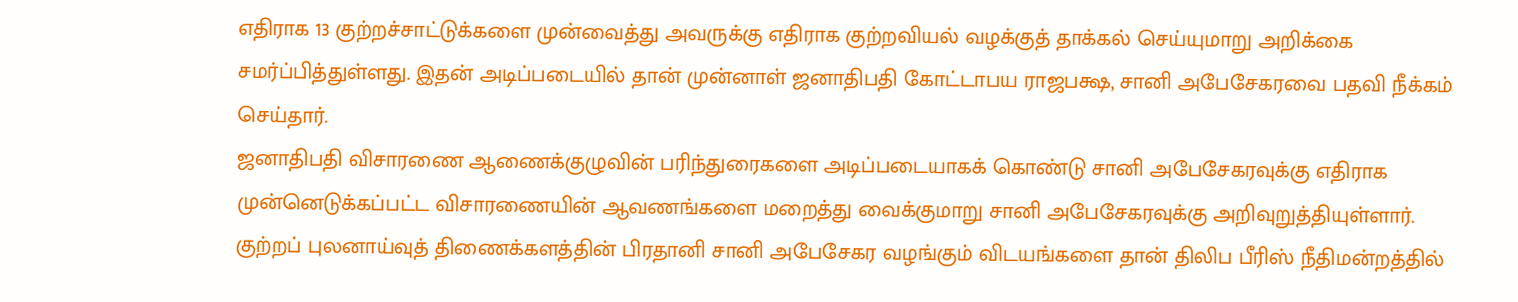எதிராக 13 குற்றச்சாட்டுக்களை முன்வைத்து அவருக்கு எதிராக குற்றவியல் வழக்குத் தாக்கல் செய்யுமாறு அறிக்கை சமர்ப்பித்துள்ளது. இதன் அடிப்படையில் தான் முன்னாள் ஜனாதிபதி கோட்டாபய ராஜபக்ஷ, சானி அபேசேகரவை பதவி நீக்கம் செய்தார்.
ஜனாதிபதி விசாரணை ஆணைக்குழுவின் பரிந்துரைகளை அடிப்படையாகக் கொண்டு சானி அபேசேகரவுக்கு எதிராக முன்னெடுக்கப்பட்ட விசாரணையின் ஆவணங்களை மறைத்து வைக்குமாறு சானி அபேசேகரவுக்கு அறிவுறுத்தியுள்ளார்.
குற்றப் புலனாய்வுத் திணைக்களத்தின் பிரதானி சானி அபேசேகர வழங்கும் விடயங்களை தான் திலிப பீரிஸ் நீதிமன்றத்தில்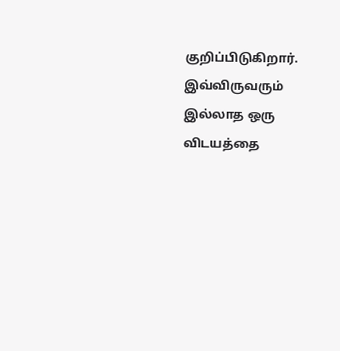குறிப்பிடுகிறார். இவ்விருவரும் இல்லாத ஒரு விடயத்தை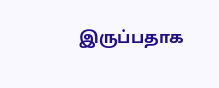இருப்பதாக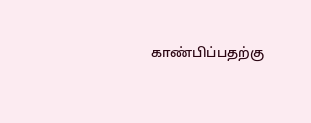காண்பிப்பதற்கு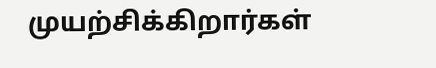முயற்சிக்கிறார்கள்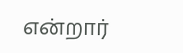என்றார்